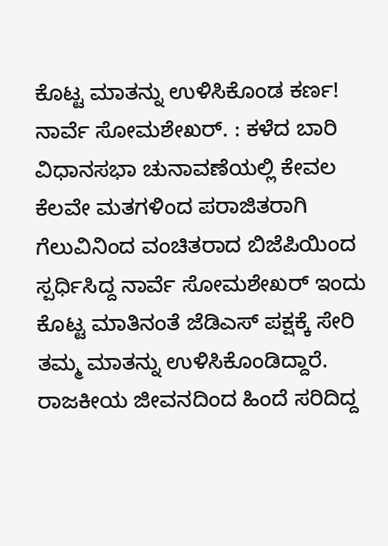ಕೊಟ್ಟ ಮಾತನ್ನು ಉಳಿಸಿಕೊಂಡ ಕರ್ಣ! ನಾರ್ವೆ ಸೋಮಶೇಖರ್. : ಕಳೆದ ಬಾರಿ ವಿಧಾನಸಭಾ ಚುನಾವಣೆಯಲ್ಲಿ ಕೇವಲ ಕೆಲವೇ ಮತಗಳಿಂದ ಪರಾಜಿತರಾಗಿ ಗೆಲುವಿನಿಂದ ವಂಚಿತರಾದ ಬಿಜೆಪಿಯಿಂದ ಸ್ಪರ್ಧಿಸಿದ್ದ ನಾರ್ವೆ ಸೋಮಶೇಖರ್ ಇಂದು ಕೊಟ್ಟ ಮಾತಿನಂತೆ ಜೆಡಿಎಸ್ ಪಕ್ಷಕ್ಕೆ ಸೇರಿ ತಮ್ಮ ಮಾತನ್ನು ಉಳಿಸಿಕೊಂಡಿದ್ದಾರೆ. ರಾಜಕೀಯ ಜೀವನದಿಂದ ಹಿಂದೆ ಸರಿದಿದ್ದ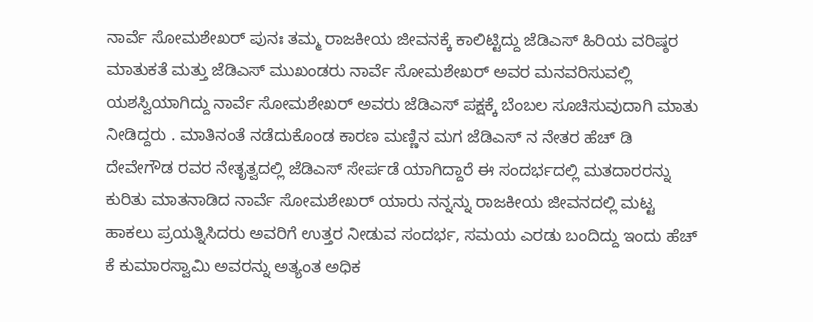ನಾರ್ವೆ ಸೋಮಶೇಖರ್ ಪುನಃ ತಮ್ಮ ರಾಜಕೀಯ ಜೀವನಕ್ಕೆ ಕಾಲಿಟ್ಟಿದ್ದು ಜೆಡಿಎಸ್ ಹಿರಿಯ ವರಿಷ್ಠರ ಮಾತುಕತೆ ಮತ್ತು ಜೆಡಿಎಸ್ ಮುಖಂಡರು ನಾರ್ವೆ ಸೋಮಶೇಖರ್ ಅವರ ಮನವರಿಸುವಲ್ಲಿ ಯಶಸ್ವಿಯಾಗಿದ್ದು ನಾರ್ವೆ ಸೋಮಶೇಖರ್ ಅವರು ಜೆಡಿಎಸ್ ಪಕ್ಷಕ್ಕೆ ಬೆಂಬಲ ಸೂಚಿಸುವುದಾಗಿ ಮಾತು ನೀಡಿದ್ದರು . ಮಾತಿನಂತೆ ನಡೆದುಕೊಂಡ ಕಾರಣ ಮಣ್ಣಿನ ಮಗ ಜೆಡಿಎಸ್ ನ ನೇತರ ಹೆಚ್ ಡಿ ದೇವೇಗೌಡ ರವರ ನೇತೃತ್ವದಲ್ಲಿ ಜೆಡಿಎಸ್ ಸೇರ್ಪಡೆ ಯಾಗಿದ್ದಾರೆ ಈ ಸಂದರ್ಭದಲ್ಲಿ ಮತದಾರರನ್ನು ಕುರಿತು ಮಾತನಾಡಿದ ನಾರ್ವೆ ಸೋಮಶೇಖರ್ ಯಾರು ನನ್ನನ್ನು ರಾಜಕೀಯ ಜೀವನದಲ್ಲಿ ಮಟ್ಟ ಹಾಕಲು ಪ್ರಯತ್ನಿಸಿದರು ಅವರಿಗೆ ಉತ್ತರ ನೀಡುವ ಸಂದರ್ಭ, ಸಮಯ ಎರಡು ಬಂದಿದ್ದು ಇಂದು ಹೆಚ್ ಕೆ ಕುಮಾರಸ್ವಾಮಿ ಅವರನ್ನು ಅತ್ಯಂತ ಅಧಿಕ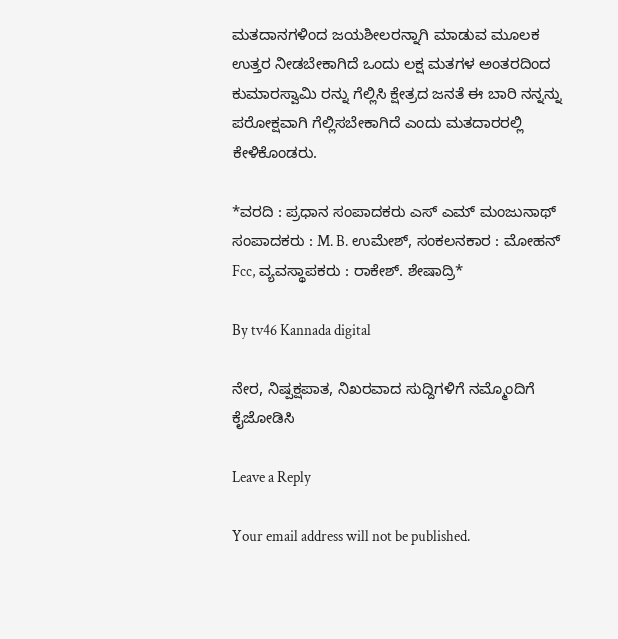ಮತದಾನಗಳಿಂದ ಜಯಶೀಲರನ್ನಾಗಿ ಮಾಡುವ ಮೂಲಕ ಉತ್ತರ ನೀಡಬೇಕಾಗಿದೆ ಒಂದು ಲಕ್ಷ ಮತಗಳ ಅಂತರದಿಂದ ಕುಮಾರಸ್ವಾಮಿ ರನ್ನು ಗೆಲ್ಲಿಸಿ ಕ್ಷೇತ್ರದ ಜನತೆ ಈ ಬಾರಿ ನನ್ನನ್ನು ಪರೋಕ್ಷವಾಗಿ ಗೆಲ್ಲಿಸಬೇಕಾಗಿದೆ ಎಂದು ಮತದಾರರಲ್ಲಿ ಕೇಳಿಕೊಂಡರು.

*ವರದಿ : ಪ್ರಧಾನ ಸಂಪಾದಕರು ಎಸ್ ಎಮ್ ಮಂಜುನಾಥ್ ಸಂಪಾದಕರು : M. B. ಉಮೇಶ್, ಸಂಕಲನಕಾರ : ಮೋಹನ್ Fcc, ವ್ಯವಸ್ಥಾಪಕರು : ರಾಕೇಶ್. ಶೇಷಾದ್ರಿ*

By tv46 Kannada digital

ನೇರ, ನಿಷ್ಪಕ್ಷಪಾತ, ನಿಖರವಾದ ಸುದ್ದಿಗಳಿಗೆ ನಮ್ಮೊಂದಿಗೆ ಕೈಜೋಡಿಸಿ

Leave a Reply

Your email address will not be published.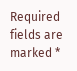Required fields are marked *